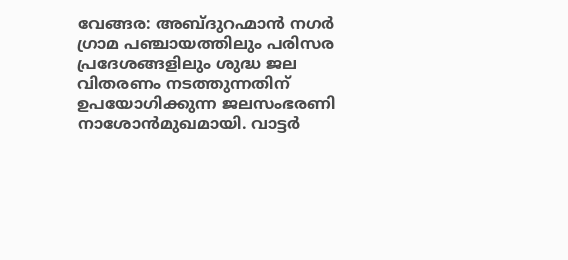വേങ്ങര: അബ്ദുറഹ്മാൻ നഗർ ഗ്രാമ പഞ്ചായത്തിലും പരിസര പ്രദേശങ്ങളിലും ശുദ്ധ ജല വിതരണം നടത്തുന്നതിന് ഉപയോഗിക്കുന്ന ജലസംഭരണി നാശോൻമുഖമായി. വാട്ടർ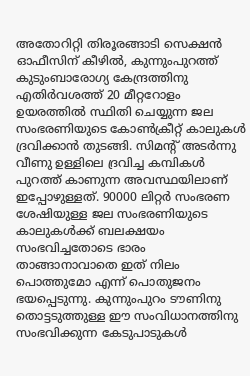അതോറിറ്റി തിരൂരങ്ങാടി സെക്ഷൻ ഓഫീസിന് കീഴിൽ, കുന്നുംപുറത്ത് കുടുംബാരോഗ്യ കേന്ദ്രത്തിനു എതിർവശത്ത് 20 മീറ്ററോളം ഉയരത്തിൽ സ്ഥിതി ചെയ്യുന്ന ജല സംഭരണിയുടെ കോൺക്രീറ്റ് കാലുകൾ ദ്രവിക്കാൻ തുടങ്ങി. സിമന്റ് അടർന്നു വീണു ഉള്ളിലെ ദ്രവിച്ച കമ്പികൾ പുറത്ത് കാണുന്ന അവസ്ഥയിലാണ് ഇപ്പോഴുള്ളത്. 90000 ലിറ്റർ സംഭരണ ശേഷിയുള്ള ജല സംഭരണിയുടെ കാലുകൾക്ക് ബലക്ഷയം സംഭവിച്ചതോടെ ഭാരം താങ്ങാനാവാതെ ഇത് നിലം പൊത്തുമോ എന്ന് പൊതുജനം ഭയപ്പെടുന്നു. കുന്നുംപുറം ടൗണിനു തൊട്ടടുത്തുള്ള ഈ സംവിധാനത്തിനു സംഭവിക്കുന്ന കേടുപാടുകൾ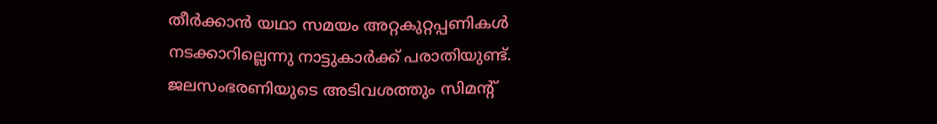തീർക്കാൻ യഥാ സമയം അറ്റകുറ്റപ്പണികൾ നടക്കാറില്ലെന്നു നാട്ടുകാർക്ക് പരാതിയുണ്ട്. ജലസംഭരണിയുടെ അടിവശത്തും സിമന്റ്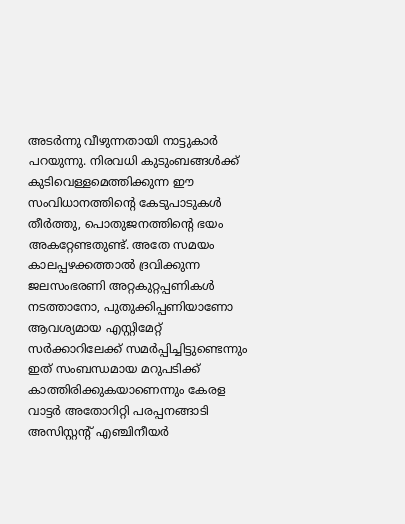അടർന്നു വീഴുന്നതായി നാട്ടുകാർ പറയുന്നു. നിരവധി കുടുംബങ്ങൾക്ക് കുടിവെള്ളമെത്തിക്കുന്ന ഈ സംവിധാനത്തിന്റെ കേടുപാടുകൾ തീർത്തു, പൊതുജനത്തിന്റെ ഭയം അകറ്റേണ്ടതുണ്ട്. അതേ സമയം കാലപ്പഴക്കത്താൽ ദ്രവിക്കുന്ന ജലസംഭരണി അറ്റകുറ്റപ്പണികൾ നടത്താനോ, പുതുക്കിപ്പണിയാണോ ആവശ്യമായ എസ്റ്റിമേറ്റ് സർക്കാറിലേക്ക് സമർപ്പിച്ചിട്ടുണ്ടെന്നും ഇത് സംബന്ധമായ മറുപടിക്ക് കാത്തിരിക്കുകയാണെന്നും കേരള വാട്ടർ അതോറിറ്റി പരപ്പനങ്ങാടി അസിസ്റ്റന്റ് എഞ്ചിനീയർ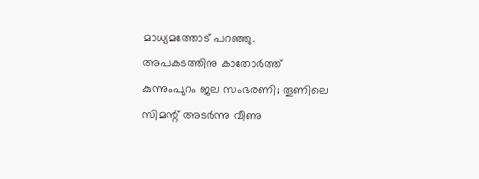മാധ്യമത്തോട് പറഞ്ഞു.
അപകടത്തിനു കാതോർത്ത് കുന്നുംപുറം ജല സംഭരണി; തൂണിലെ സിമന്റ് അടർന്നു വീണു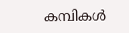കമ്പികൾ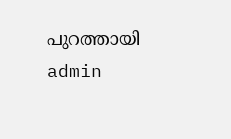പുറത്തായി
admin